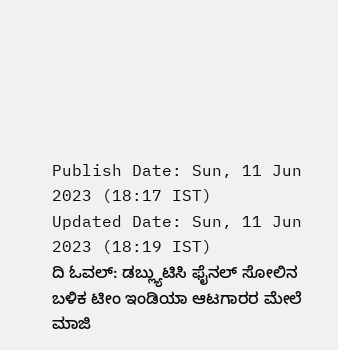Publish Date: Sun, 11 Jun 2023 (18:17 IST)
Updated Date: Sun, 11 Jun 2023 (18:19 IST)
ದಿ ಓವಲ್: ಡಬ್ಲ್ಯುಟಿಸಿ ಫೈನಲ್ ಸೋಲಿನ ಬಳಿಕ ಟೀಂ ಇಂಡಿಯಾ ಆಟಗಾರರ ಮೇಲೆ ಮಾಜಿ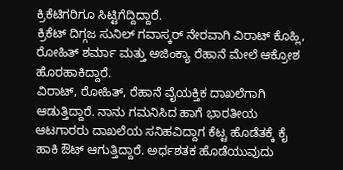ಕ್ರಿಕೆಟಿಗರಿಗೂ ಸಿಟ್ಟಿಗೆದ್ದಿದ್ದಾರೆ.
ಕ್ರಿಕೆಟ್ ದಿಗ್ಗಜ ಸುನಿಲ್ ಗವಾಸ್ಕರ್ ನೇರವಾಗಿ ವಿರಾಟ್ ಕೊಹ್ಲಿ, ರೋಹಿತ್ ಶರ್ಮಾ ಮತ್ತು ಅಜಿಂಕ್ಯಾ ರೆಹಾನೆ ಮೇಲೆ ಆಕ್ರೋಶ ಹೊರಹಾಕಿದ್ದಾರೆ.
ವಿರಾಟ್, ರೋಹಿತ್, ರೆಹಾನೆ ವೈಯಕ್ತಿಕ ದಾಖಲೆಗಾಗಿ ಆಡುತ್ತಿದ್ದಾರೆ. ನಾನು ಗಮನಿಸಿದ ಹಾಗೆ ಭಾರತೀಯ ಆಟಗಾರರು ದಾಖಲೆಯ ಸನಿಹವಿದ್ದಾಗ ಕೆಟ್ಟ ಹೊಡೆತಕ್ಕೆ ಕೈ ಹಾಕಿ ಔಟ್ ಆಗುತ್ತಿದ್ದಾರೆ. ಅರ್ಧಶತಕ ಹೊಡೆಯುವುದು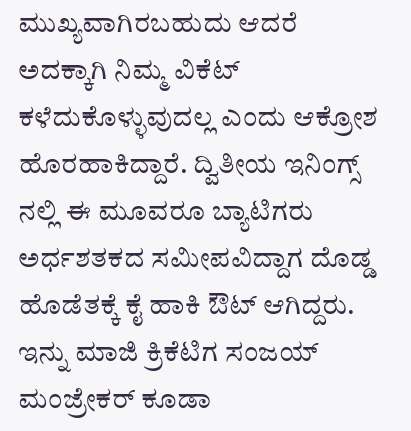ಮುಖ್ಯವಾಗಿರಬಹುದು ಆದರೆ ಅದಕ್ಕಾಗಿ ನಿಮ್ಮ ವಿಕೆಟ್ ಕಳೆದುಕೊಳ್ಳುವುದಲ್ಲ ಎಂದು ಆಕ್ರೋಶ ಹೊರಹಾಕಿದ್ದಾರೆ. ದ್ವಿತೀಯ ಇನಿಂಗ್ಸ್ ನಲ್ಲಿ ಈ ಮೂವರೂ ಬ್ಯಾಟಿಗರು ಅರ್ಧಶತಕದ ಸಮೀಪವಿದ್ದಾಗ ದೊಡ್ಡ ಹೊಡೆತಕ್ಕೆ ಕೈ ಹಾಕಿ ಔಟ್ ಆಗಿದ್ದರು.
ಇನ್ನು ಮಾಜಿ ಕ್ರಿಕೆಟಿಗ ಸಂಜಯ್ ಮಂಜ್ರೇಕರ್ ಕೂಡಾ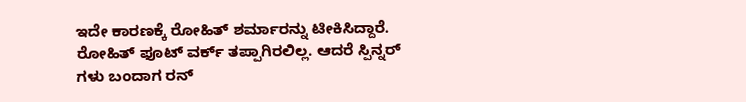ಇದೇ ಕಾರಣಕ್ಕೆ ರೋಹಿತ್ ಶರ್ಮಾರನ್ನು ಟೀಕಿಸಿದ್ದಾರೆ. ರೋಹಿತ್ ಫೂಟ್ ವರ್ಕ್ ತಪ್ಪಾಗಿರಲಿಲ್ಲ. ಆದರೆ ಸ್ಪಿನ್ನರ್ ಗಳು ಬಂದಾಗ ರನ್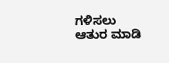ಗಳಿಸಲು ಆತುರ ಮಾಡಿ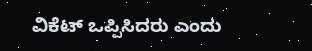ವಿಕೆಟ್ ಒಪ್ಪಿಸಿದರು ಎಂದು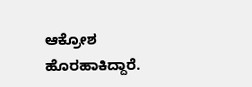ಆಕ್ರೋಶ ಹೊರಹಾಕಿದ್ದಾರೆ.